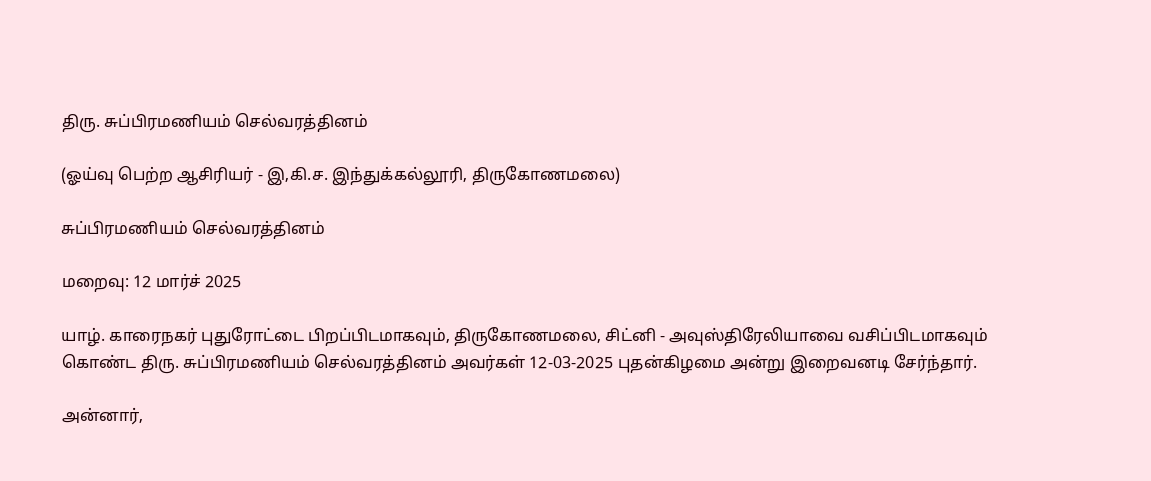திரு. சுப்பிரமணியம் செல்வரத்தினம்

(ஓய்வு பெற்ற ஆசிரியர் - இ,கி.ச. இந்துக்கல்லூரி, திருகோணமலை)

சுப்பிரமணியம் செல்வரத்தினம்

மறைவு: 12 மார்ச் 2025

யாழ். காரைநகர் புதுரோட்டை பிறப்பிடமாகவும், திருகோணமலை, சிட்னி - அவுஸ்திரேலியாவை வசிப்பிடமாகவும் கொண்ட திரு. சுப்பிரமணியம் செல்வரத்தினம் அவர்கள் 12-03-2025 புதன்கிழமை அன்று இறைவனடி சேர்ந்தார்.

அன்னார்,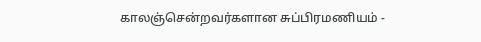காலஞ்சென்றவர்களான சுப்பிரமணியம் -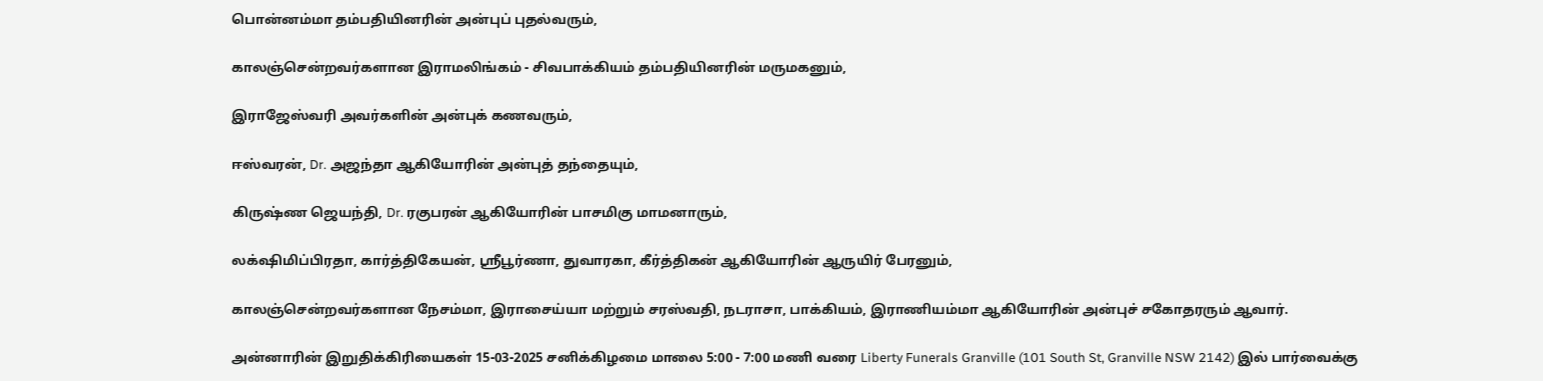பொன்னம்மா தம்பதியினரின் அன்புப் புதல்வரும்,

காலஞ்சென்றவர்களான இராமலிங்கம் - சிவபாக்கியம் தம்பதியினரின் மருமகனும்,

இராஜேஸ்வரி அவர்களின் அன்புக் கணவரும்,

ஈஸ்வரன், Dr. அஜந்தா ஆகியோரின் அன்புத் தந்தையும்,

கிருஷ்ண ஜெயந்தி, Dr. ரகுபரன் ஆகியோரின் பாசமிகு மாமனாரும்,

லக்‌ஷிமிப்பிரதா, கார்த்திகேயன், ஸ்ரீபூர்ணா, துவாரகா, கீர்த்திகன் ஆகியோரின் ஆருயிர் பேரனும்,

காலஞ்சென்றவர்களான நேசம்மா, இராசைய்யா மற்றும் சரஸ்வதி, நடராசா, பாக்கியம், இராணியம்மா ஆகியோரின் அன்புச் சகோதரரும் ஆவார்.

அன்னாரின் இறுதிக்கிரியைகள் 15-03-2025 சனிக்கிழமை மாலை 5:00 - 7:00 மணி வரை Liberty Funerals Granville (101 South St, Granville NSW 2142) இல் பார்வைக்கு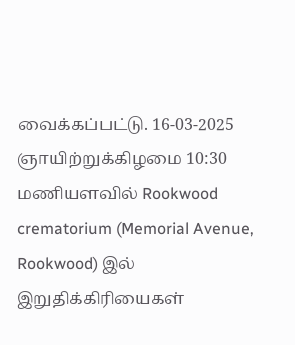வைக்கப்பட்டு. 16-03-2025 ஞாயிற்றுக்கிழமை 10:30 மணியளவில் Rookwood crematorium (Memorial Avenue, Rookwood) இல் இறுதிக்கிரியைகள்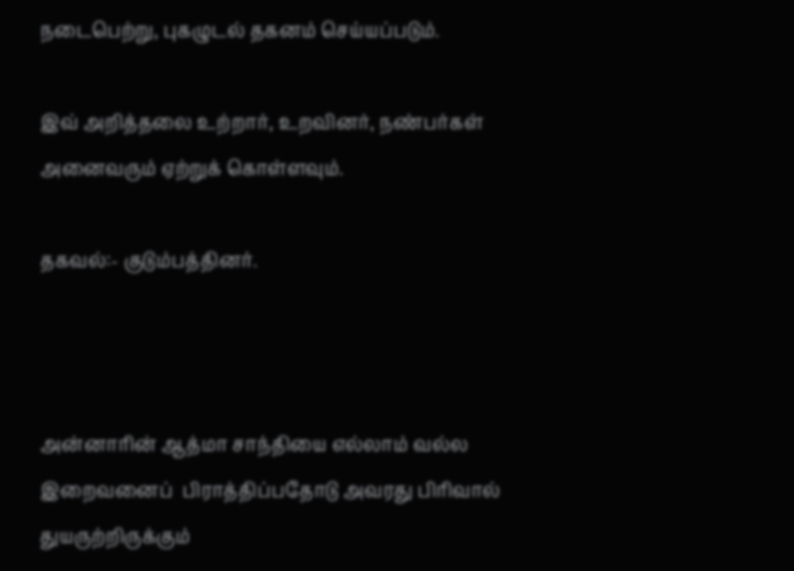நடைபெற்று, புகழுடல் தகனம் செய்யப்படும்.

இவ் அறித்தலை உற்றார், உறவினர், நண்பர்கள் அனைவரும் ஏற்றுக் கொள்ளவும்.

தகவல்:- குடும்பத்தினர்.



அன்னாரின் ஆத்மா சாந்தியை எல்லாம் வல்ல இறைவனைப்  பிராத்திப்பதோடு அவரது பிரிவால் துயருற்றிருக்கும்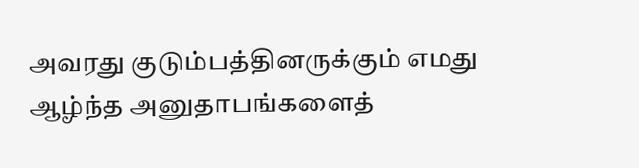அவரது குடும்பத்தினருக்கும் எமது ஆழ்ந்த அனுதாபங்களைத்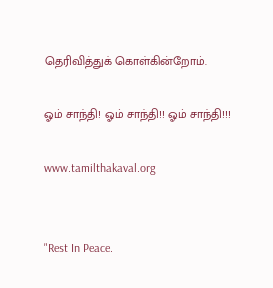தெரிவித்துக் கொள்கின்றோம்.

ஓம் சாந்தி! ஓம் சாந்தி!! ஓம் சாந்தி!!!

www.tamilthakaval.org


"Rest In Peace.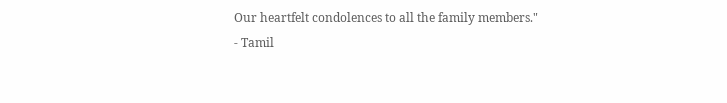Our heartfelt condolences to all the family members."
- Tamil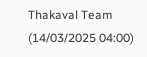Thakaval Team (14/03/2025 04:00)